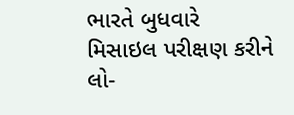ભારતે બુધવારે મિસાઇલ પરીક્ષણ કરીને લો-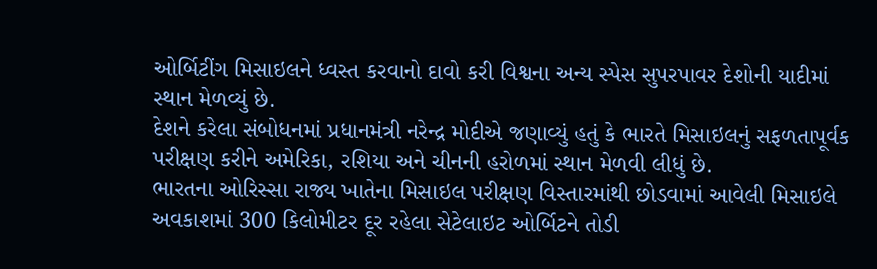ઓર્બિટીંગ મિસાઇલને ધ્વસ્ત કરવાનો દાવો કરી વિશ્વના અન્ય સ્પેસ સુપરપાવર દેશોની યાદીમાં સ્થાન મેળવ્યું છે.
દેશને કરેલા સંબોધનમાં પ્રધાનમંત્રી નરેન્દ્ર મોદીએ જણાવ્યું હતું કે ભારતે મિસાઇલનું સફળતાપૂર્વક પરીક્ષણ કરીને અમેરિકા, રશિયા અને ચીનની હરોળમાં સ્થાન મેળવી લીધું છે.
ભારતના ઓરિસ્સા રાજ્ય ખાતેના મિસાઇલ પરીક્ષણ વિસ્તારમાંથી છોડવામાં આવેલી મિસાઇલે અવકાશમાં 300 કિલોમીટર દૂર રહેલા સેટેલાઇટ ઓર્બિટને તોડી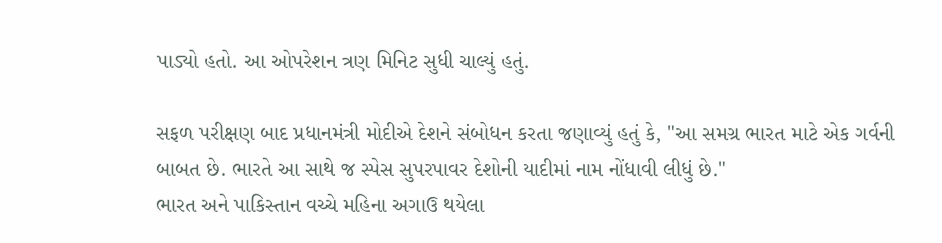પાડ્યો હતો. આ ઓપરેશન ત્રણ મિનિટ સુધી ચાલ્યું હતું.

સફળ પરીક્ષણ બાદ પ્રધાનમંત્રી મોદીએ દેશને સંબોધન કરતા જણાવ્યું હતું કે, "આ સમગ્ર ભારત માટે એક ગર્વની બાબત છે. ભારતે આ સાથે જ સ્પેસ સુપરપાવર દેશોની યાદીમાં નામ નોંધાવી લીધું છે."
ભારત અને પાકિસ્તાન વચ્ચે મહિના અગાઉ થયેલા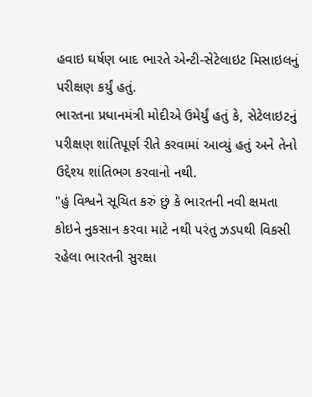હવાઇ ઘર્ષણ બાદ ભારતે એન્ટી-સેટેલાઇટ મિસાઇલનું પરીક્ષણ કર્યું હતું.
ભારતના પ્રધાનમંત્રી મોદીએ ઉમેર્યું હતું કે, સેટેલાઇટનું પરીક્ષણ શાંતિપૂર્ણ રીતે કરવામાં આવ્યું હતું અને તેનો ઉદ્દેશ્ય શાંતિભગ કરવાનો નથી.
"હું વિશ્વને સૂચિત કરું છું કે ભારતની નવી ક્ષમતા કોઇને નુકસાન કરવા માટે નથી પરંતુ ઝડપથી વિકસી રહેલા ભારતની સુરક્ષા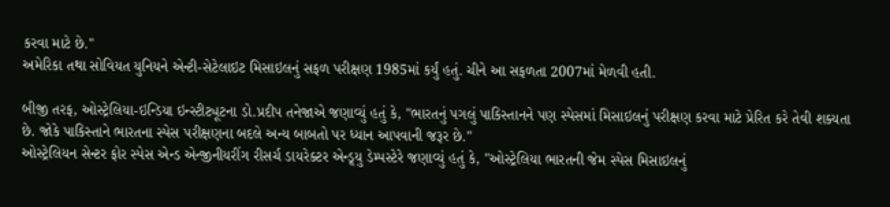કરવા માટે છે."
અમેરિકા તથા સોવિયત યુનિયને એન્ટી-સેટેલાઇટ મિસાઇલનું સફળ પરીક્ષણ 1985માં કર્યું હતું. ચીને આ સફળતા 2007માં મેળવી હતી.

બીજી તરફ, ઓસ્ટ્રેલિયા-ઇન્ડિયા ઇન્સ્ટીટ્યૂટના ડો.પ્રદીપ તનેજાએ જણાવ્યું હતું કે, "ભારતનું પગલું પાકિસ્તાનને પણ સ્પેસમાં મિસાઇલનું પરીક્ષણ કરવા માટે પ્રેરિત કરે તેવી શક્યતા છે. જોકે પાકિસ્તાને ભારતના સ્પેસ પરીક્ષણના બદલે અન્ય બાબતો પર ધ્યાન આપવાની જરૂર છે."
ઓસ્ટ્રેલિયન સેન્ટર ફોર સ્પેસ એન્ડ એન્જીનીયરીંગ રીસર્ચ ડાયરેક્ટર એન્ડ્ર્યુ ડેમ્પસ્ટેરે જણાવ્યું હતું કે, "ઓસ્ટ્રેલિયા ભારતની જેમ સ્પેસ મિસાઇલનું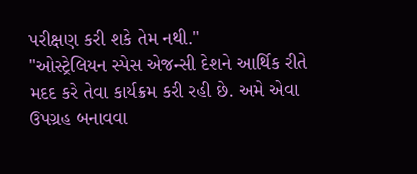પરીક્ષણ કરી શકે તેમ નથી."
"ઓસ્ટ્રેલિયન સ્પેસ એજન્સી દેશને આર્થિક રીતે મદદ કરે તેવા કાર્યક્રમ કરી રહી છે. અમે એવા ઉપગ્રહ બનાવવા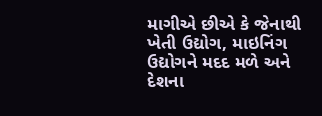માગીએ છીએ કે જેનાથી ખેતી ઉદ્યોગ, માઇનિંગ ઉદ્યોગને મદદ મળે અને દેશના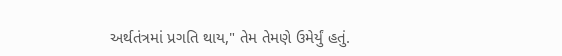અર્થતંત્રમાં પ્રગતિ થાય," તેમ તેમણે ઉમેર્યું હતું.